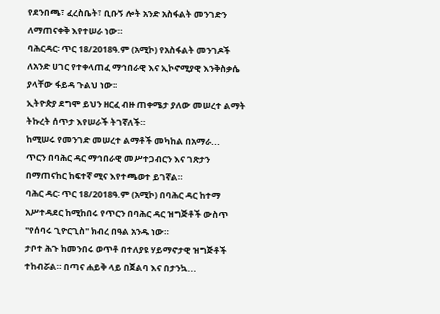የደንበጫ፣ ፈረስቤት፣ ቢቡኝ ሎት አንድ አስፋልት መንገድን ለማጠናቀቅ እየተሠራ ነው።
ባሕርዳር፡ ጥር 18/2018ዓ.ም (አሚኮ) የአስፋልት መንገዶች ለአንድ ሀገር የተቀላጠፈ ማኅበራዊ እና ኢኮኖሚያዊ እንቅስቃሴ ያላቸው ፋይዳ ጉልህ ነው፡፡
ኢትዮጵያ ደግሞ ይህን ዘርፈ ብዙ ጠቀሜታ ያለው መሠረተ ልማት ትኩረት ሰጥታ እየሠራች ትገኛለች።
ከሚሠሩ የመንገድ መሠረተ ልማቶች መካከል በአማራ...
ጥርን በባሕር ዳር ማኅበራዊ መሥተጋብርን እና ገጽታን በማጠናከር ከፍተኛ ሚና እየተጫወተ ይገኛል።
ባሕር ዳር፡ ጥር 18/2018ዓ.ም (አሚኮ) በባሕር ዳር ከተማ አሥተዳደር ከሚከበሩ የጥርን በባሕር ዳር ዝግጅቶች ውስጥ "የሰባሩ ጊዮርጊስ" ክብረ በዓል አንዱ ነው።
ታቦተ ሕጉ ከመንበሩ ወጥቶ በተለያዩ ሃይማኖታዊ ዝግጅቶች ተከብሯል። በጣና ሐይቅ ላይ በጀልባ እና በታንኳ...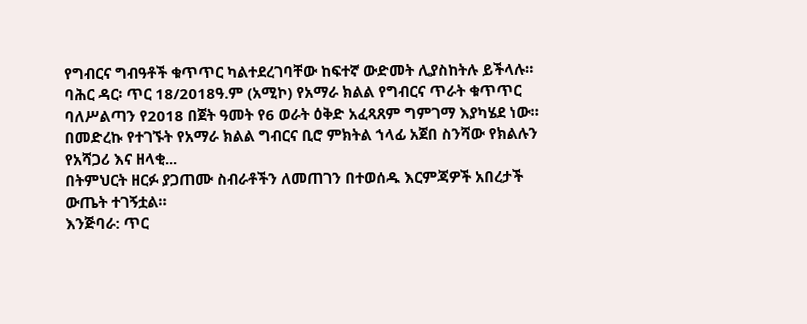የግብርና ግብዓቶች ቁጥጥር ካልተደረገባቸው ከፍተኛ ውድመት ሊያስከትሉ ይችላሉ።
ባሕር ዳር፡ ጥር 18/2018ዓ.ም (አሚኮ) የአማራ ክልል የግብርና ጥራት ቁጥጥር ባለሥልጣን የ2018 በጀት ዓመት የ6 ወራት ዕቅድ አፈጻጸም ግምገማ እያካሄደ ነው።
በመድረኩ የተገኙት የአማራ ክልል ግብርና ቢሮ ምክትል ኀላፊ አጀበ ስንሻው የክልሉን የአሻጋሪ እና ዘላቂ...
በትምህርት ዘርፉ ያጋጠሙ ስብራቶችን ለመጠገን በተወሰዱ እርምጃዎች አበረታች ውጤት ተገኝቷል።
እንጅባራ: ጥር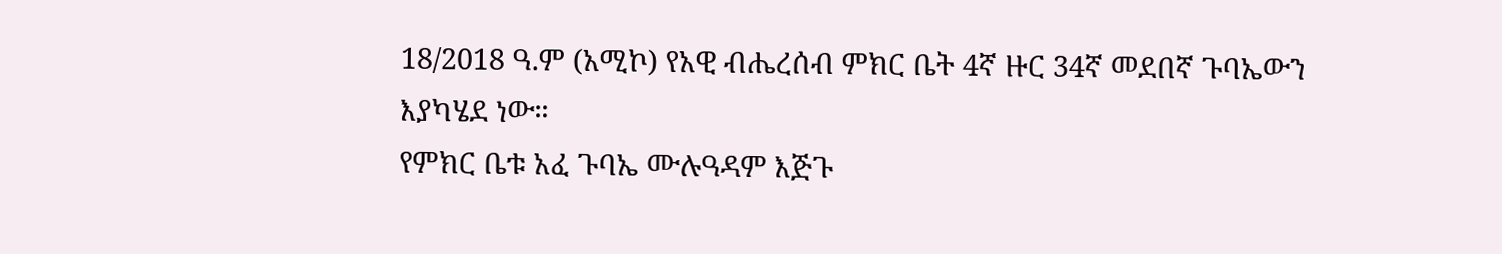18/2018 ዓ.ም (አሚኮ) የአዊ ብሔረሰብ ምክር ቤት 4ኛ ዙር 34ኛ መደበኛ ጉባኤውን እያካሄደ ነው።
የምክር ቤቱ አፈ ጉባኤ ሙሉዓዳም እጅጉ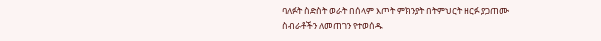ባለፉት ስድስት ወራት በሰላም እጦት ምክንያት በትምህርት ዘርፉ ያጋጠሙ ስብራቶችን ለመጠገን የተወሰዱ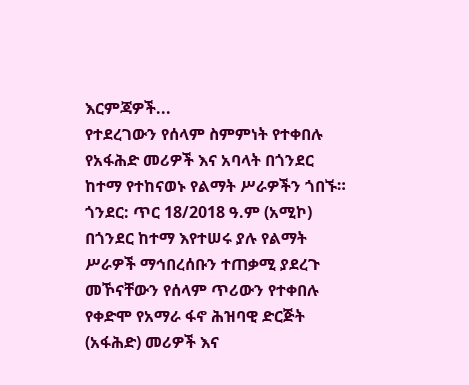እርምጃዎች...
የተደረገውን የሰላም ስምምነት የተቀበሉ የአፋሕድ መሪዎች እና አባላት በጎንደር ከተማ የተከናወኑ የልማት ሥራዎችን ጎበኙ።
ጎንደር: ጥር 18/2018 ዓ.ም (አሚኮ) በጎንደር ከተማ እየተሠሩ ያሉ የልማት ሥራዎች ማኅበረሰቡን ተጠቃሚ ያደረጉ መኾናቸውን የሰላም ጥሪውን የተቀበሉ የቀድሞ የአማራ ፋኖ ሕዝባዊ ድርጅት (አፋሕድ) መሪዎች እና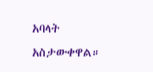አባላት አስታውቀዋል።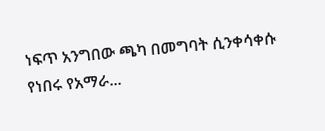ነፍጥ አንግበው ጫካ በመግባት ሲንቀሳቀሱ የነበሩ የአማራ...